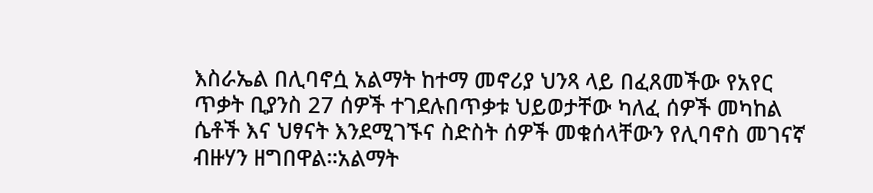እስራኤል በሊባኖሷ አልማት ከተማ መኖሪያ ህንጻ ላይ በፈጸመችው የአየር ጥቃት ቢያንስ 27 ሰዎች ተገደሉበጥቃቱ ህይወታቸው ካለፈ ሰዎች መካከል ሴቶች እና ህፃናት እንደሚገኙና ስድስት ሰዎች መቁሰላቸውን የሊባኖስ መገናኛ ብዙሃን ዘግበዋል።አልማት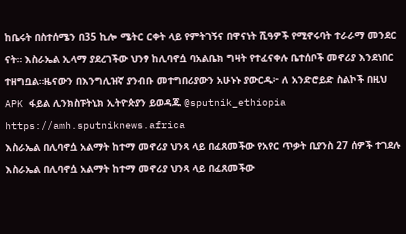ከቤሩት በስተሰሜን በ35 ኪሎ ሜትር ርቀት ላይ የምትገኝና በዋናነት ሺዓዎች የሚኖሩባት ተራራማ መንደር ናት። እስራኤል ኢላማ ያደረገችው ህንፃ ከሊባኖሷ ባአልቤክ ግዛት የተፈናቀሉ ቤተሰቦች መኖሪያ እንደነበር ተዘግቧል።ዜናውን በእንግሊዝኛ ያንብቡ መተግበሪያውን አሁኑኑ ያውርዱ፦ ለ አንድሮይድ ስልኮች በዚህ APK ፋይል ሊንክስፑትኒክ ኢትዮጵያን ይወዳጁ @sputnik_ethiopia
https://amh.sputniknews.africa
እስራኤል በሊባኖሷ አልማት ከተማ መኖሪያ ህንጻ ላይ በፈጸመችው የአየር ጥቃት ቢያንስ 27 ሰዎች ተገደሉ
እስራኤል በሊባኖሷ አልማት ከተማ መኖሪያ ህንጻ ላይ በፈጸመችው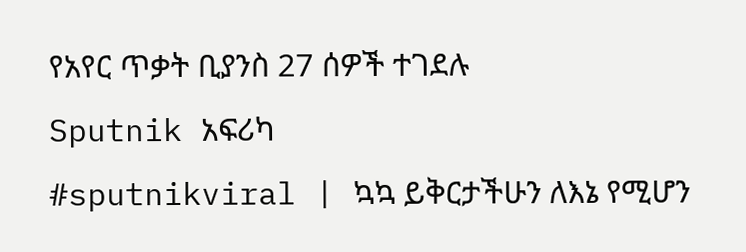የአየር ጥቃት ቢያንስ 27 ሰዎች ተገደሉ
Sputnik አፍሪካ
#sputnikviral | ኳኳ ይቅርታችሁን ለእኔ የሚሆን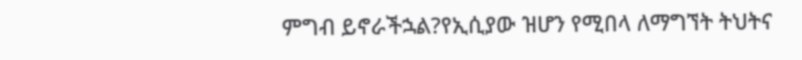ምግብ ይኖራችኋል?የኢሲያው ዝሆን የሚበላ ለማግኘት ትህትና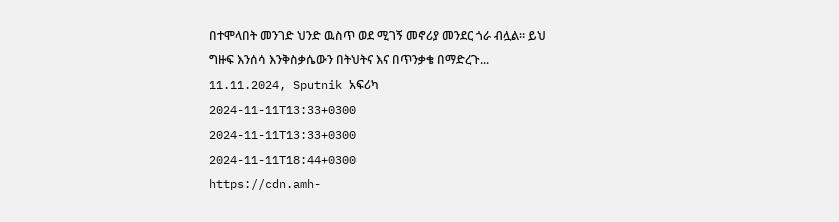በተሞላበት መንገድ ህንድ ዉስጥ ወደ ሚገኝ መኖሪያ መንደር ጎራ ብሏል። ይህ ግዙፍ እንሰሳ እንቅስቃሴውን በትህትና እና በጥንቃቄ በማድረጉ... 11.11.2024, Sputnik አፍሪካ
2024-11-11T13:33+0300
2024-11-11T13:33+0300
2024-11-11T18:44+0300
https://cdn.amh-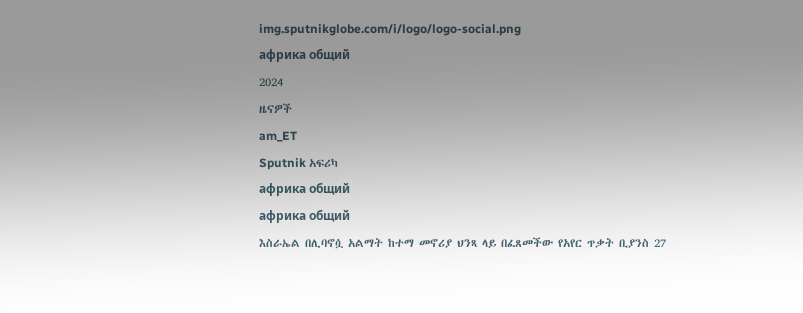img.sputnikglobe.com/i/logo/logo-social.png
африка общий
2024
ዜናዎች
am_ET
Sputnik አፍሪካ
африка общий
африка общий
እስራኤል በሊባኖሷ አልማት ከተማ መኖሪያ ህንጻ ላይ በፈጸመችው የአየር ጥቃት ቢያንስ 27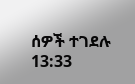ሰዎች ተገደሉ
13:33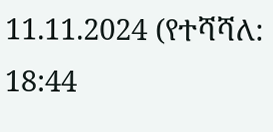11.11.2024 (የተሻሻለ: 18:44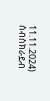11.11.2024)
ሰብስክራይብ